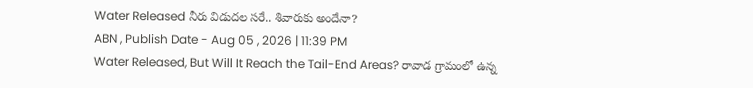Water Released నీరు విడుదల సరే.. శివారుకు అందేనా?
ABN , Publish Date - Aug 05 , 2026 | 11:39 PM
Water Released, But Will It Reach the Tail-End Areas? రావాడ గ్రామంలో ఉన్న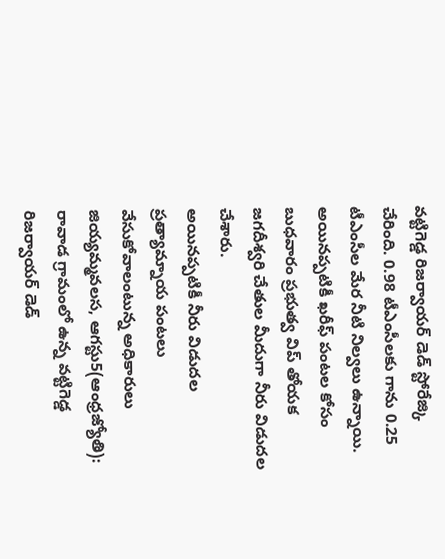వట్టిగెడ్డ రిజర్వాయర్ డెడ్ స్టోరేజ్కి చేరింది. 0.98 టీఎంసీలకు గాను 0.25 టీఎంసీల మేర నీటి నిల్వలు ఉన్నాయి. అయినప్పటికీ ఖరీఫ్ పంటల కోసం బుధవారం ప్రభుత్వ విప్ తోయక జగదీశ్వరి చేతుల మీదుగా నీరు విడుదల చేశారు.
అయినప్పటికీ నీరు విడుదల
ప్రత్యామ్నాయ పంటలు వేసుకోవాలంటున్న అధికారులు
జియ్యమ్మవలస, ఆగస్టు5(ఆంధ్రజ్యోతి): రావాడ గ్రామంలో ఉన్న వట్టిగెడ్డ రిజర్వాయర్ డెడ్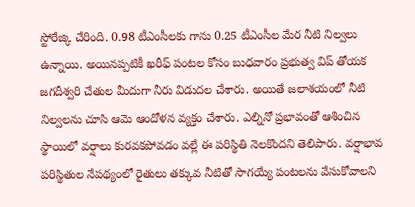స్టోరేజ్కి చేరింది. 0.98 టీఎంసీలకు గాను 0.25 టీఎంసీల మేర నీటి నిల్వలు ఉన్నాయి. అయినప్పటికీ ఖరీఫ్ పంటల కోసం బుధవారం ప్రభుత్వ విప్ తోయక జగదీశ్వరి చేతుల మీదుగా నీరు విడుదల చేశారు. అయితే జలాశయంలో నీటి నిల్వలను చూసి ఆమె ఆందోళన వ్యక్తం చేశారు. ఎల్నినో ప్రభావంతో ఆశించిన స్థాయిలో వర్షాలు కురవకపోవడం వల్లే ఈ పరిస్థితి నెలకొందని తెలిపారు. వర్షాభావ పరిస్థితుల నేపథ్యంలో రైతులు తక్కువ నీటితో సాగయ్యే పంటలను వేసుకోవాలని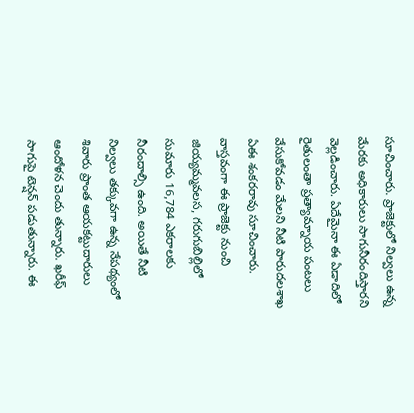సూచించారు. ప్రాజెక్టులో నిల్వలు ఉన్న మేరకు అధికారులు సాగునీరందిస్తారని వెల్లడించారు. ఏదేమైనా ఈ ఏడాదిలో రైతులంతా ప్రత్యామ్నాయ పంటలు వేసుకోవడం మేలని నీటి పారుదలశాఖ ఏఈ శంకరరావు సూచించారు. వాస్తవంగా ఈ ప్రాజెక్టు నుంచి జియ్యమ్మవలస, గరుగుబిల్లిలో సుమారు 16,784 ఎకరాలకు నీరందాల్సి ఉంది. అయితే నీటి నిల్వలు తక్కువగా ఉన్న నేపథ్యంలో శివారు ప్రాంత ఆయకట్టుదారులు ఆందోళన చెందు తున్నారు. ఖరీఫ్ సాగుపై టెన్షన్ పడుతున్నారు. ఈ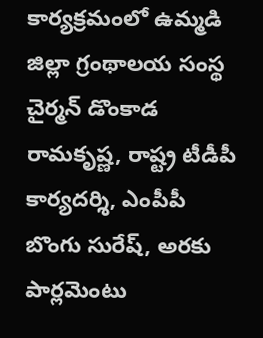కార్యక్రమంలో ఉమ్మడి జిల్లా గ్రంథాలయ సంస్థ చైర్మన్ డొంకాడ రామకృష్ణ, రాష్ట్ర టీడీపీ కార్యదర్శి, ఎంపీపీ బొంగు సురేష్, అరకు పార్లమెంటు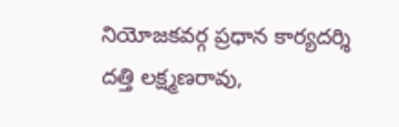నియోజకవర్గ ప్రధాన కార్యదర్శి దత్తి లక్ష్మణరావు,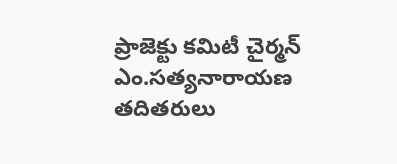ప్రాజెక్టు కమిటీ చైర్మన్ ఎం.సత్యనారాయణ తదితరులు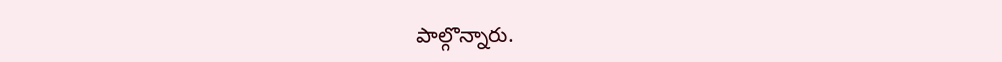పాల్గొన్నారు.